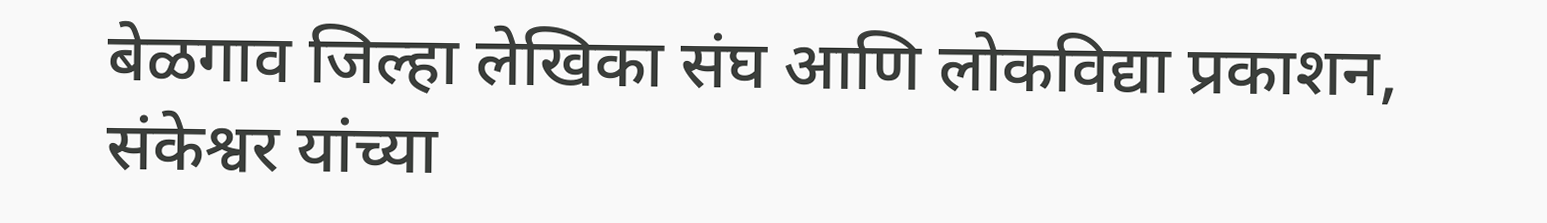बेळगाव जिल्हा लेखिका संघ आणि लोकविद्या प्रकाशन, संकेश्वर यांच्या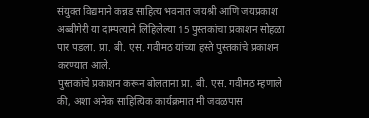संयुक्त विद्यमाने कन्नड साहित्य भवनात जयश्री आणि जयप्रकाश अब्बीगेरी या दाम्पत्याने लिहिलेल्या 15 पुस्तकांचा प्रकाशन सोहळा पार पडला. प्रा. बी. एस. गवीमठ यांच्या हस्ते पुस्तकांचे प्रकाशन करण्यात आले.
पुस्तकांचे प्रकाशन करून बोलताना प्रा. बी. एस. गवीमठ म्हणाले की, अशा अनेक साहित्यिक कार्यक्रमात मी जवळपास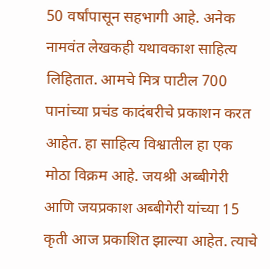50 वर्षांपासून सहभागी आहे. अनेक नामवंत लेखकही यथावकाश साहित्य लिहितात. आमचे मित्र पाटील 700 पानांच्या प्रचंड कादंबरीचे प्रकाशन करत आहेत. हा साहित्य विश्वातील हा एक मोठा विक्रम आहे. जयश्री अब्बीगेरी आणि जयप्रकाश अब्बीगेरी यांच्या 15 कृती आज प्रकाशित झाल्या आहेत. त्याचे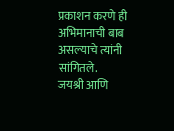प्रकाशन करणे ही अभिमानाची बाब असल्याचे त्यांनी सांगितले.
जयश्री आणि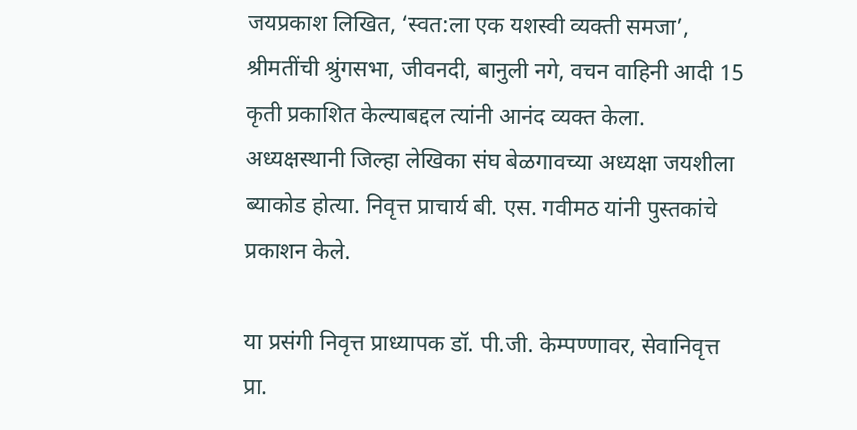जयप्रकाश लिखित, ‘स्वत:ला एक यशस्वी व्यक्ती समजा’, श्रीमतींची श्रुंगसभा, जीवनदी, बानुली नगे, वचन वाहिनी आदी 15 कृती प्रकाशित केल्याबद्दल त्यांनी आनंद व्यक्त केला.
अध्यक्षस्थानी जिल्हा लेखिका संघ बेळगावच्या अध्यक्षा जयशीला ब्याकोड होत्या. निवृत्त प्राचार्य बी. एस. गवीमठ यांनी पुस्तकांचे प्रकाशन केले.

या प्रसंगी निवृत्त प्राध्यापक डॉ. पी.जी. केम्पण्णावर, सेवानिवृत्त प्रा.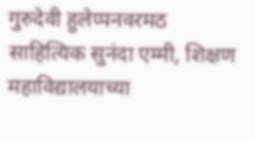गुरुदेवी हुलेप्पनवरमठ साहित्यिक सुनंदा एम्मी, शिक्षण महाविद्यालयाच्या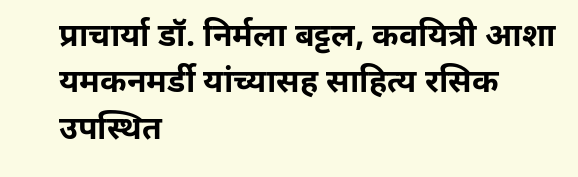प्राचार्या डॉ. निर्मला बट्टल, कवयित्री आशा यमकनमर्डी यांच्यासह साहित्य रसिक उपस्थित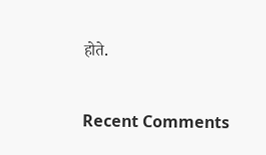होते.


Recent Comments